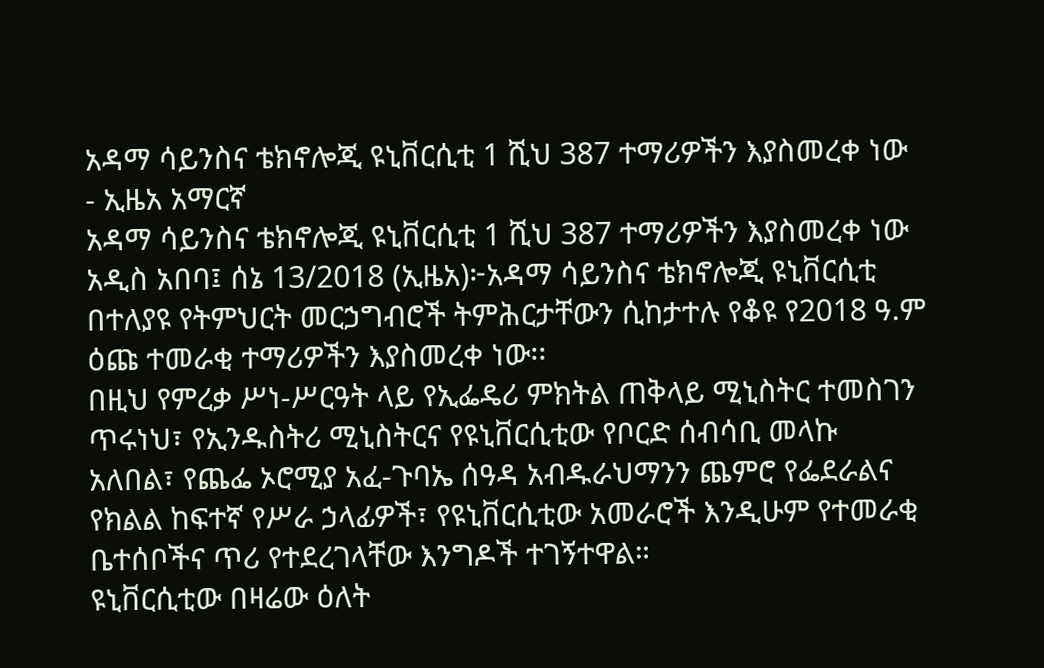አዳማ ሳይንስና ቴክኖሎጂ ዩኒቨርሲቲ 1 ሺህ 387 ተማሪዎችን እያስመረቀ ነው - ኢዜአ አማርኛ
አዳማ ሳይንስና ቴክኖሎጂ ዩኒቨርሲቲ 1 ሺህ 387 ተማሪዎችን እያስመረቀ ነው
አዲስ አበባ፤ ሰኔ 13/2018 (ኢዜአ)፦አዳማ ሳይንስና ቴክኖሎጂ ዩኒቨርሲቲ በተለያዩ የትምህርት መርኃግብሮች ትምሕርታቸውን ሲከታተሉ የቆዩ የ2018 ዓ.ም ዕጩ ተመራቂ ተማሪዎችን እያስመረቀ ነው፡፡
በዚህ የምረቃ ሥነ-ሥርዓት ላይ የኢፌዴሪ ምክትል ጠቅላይ ሚኒስትር ተመስገን ጥሩነህ፣ የኢንዱስትሪ ሚኒስትርና የዩኒቨርሲቲው የቦርድ ሰብሳቢ መላኩ አለበል፣ የጨፌ ኦሮሚያ አፈ-ጉባኤ ሰዓዳ አብዱራህማንን ጨምሮ የፌደራልና የክልል ከፍተኛ የሥራ ኃላፊዎች፣ የዩኒቨርሲቲው አመራሮች እንዲሁም የተመራቂ ቤተሰቦችና ጥሪ የተደረገላቸው እንግዶች ተገኝተዋል።
ዩኒቨርሲቲው በዛሬው ዕለት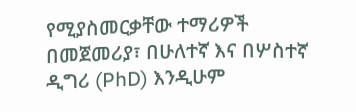የሚያስመርቃቸው ተማሪዎች በመጀመሪያ፣ በሁለተኛ እና በሦስተኛ ዲግሪ (PhD) እንዲሁም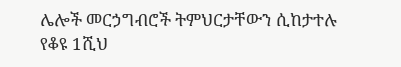ሌሎች መርኃግብሮች ትምህርታቸውን ሲከታተሉ የቆዩ 1ሺህ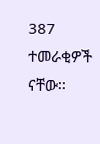387 ተመራቂዎች ናቸው፡፡